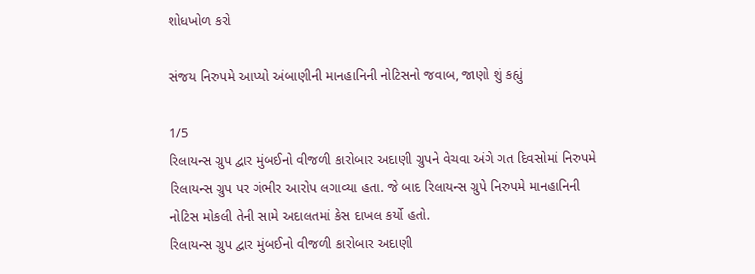શોધખોળ કરો

સંજય નિરુપમે આપ્યો અંબાણીની માનહાનિની નોટિસનો જવાબ, જાણો શું કહ્યું

1/5
રિલાયન્સ ગ્રુપ દ્વાર મુંબઈનો વીજળી કારોબાર અદાણી ગ્રુપને વેચવા અંગે ગત દિવસોમાં નિરુપમે રિલાયન્સ ગ્રુપ પર ગંભીર આરોપ લગાવ્યા હતા. જે બાદ રિલાયન્સ ગ્રુપે નિરુપમે માનહાનિની નોટિસ મોકલી તેની સામે અદાલતમાં કેસ દાખલ કર્યો હતો.
રિલાયન્સ ગ્રુપ દ્વાર મુંબઈનો વીજળી કારોબાર અદાણી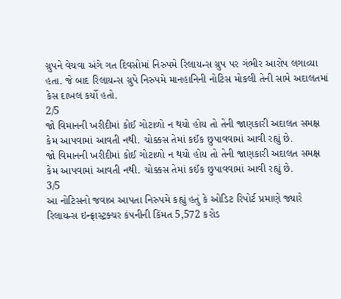ગ્રુપને વેચવા અંગે ગત દિવસોમાં નિરુપમે રિલાયન્સ ગ્રુપ પર ગંભીર આરોપ લગાવ્યા હતા. જે બાદ રિલાયન્સ ગ્રુપે નિરુપમે માનહાનિની નોટિસ મોકલી તેની સામે અદાલતમાં કેસ દાખલ કર્યો હતો.
2/5
જો વિમાનની ખરીદીમાં કોઈ ગોટાળો ન થયો હોય તો તેની જાણકારી અદાલત સમક્ષ કેમ આપવામાં આવતી નથી. ચોક્કસ તેમાં કઈંક છુપાવવામાં આવી રહ્યું છે.
જો વિમાનની ખરીદીમાં કોઈ ગોટાળો ન થયો હોય તો તેની જાણકારી અદાલત સમક્ષ કેમ આપવામાં આવતી નથી. ચોક્કસ તેમાં કઈંક છુપાવવામાં આવી રહ્યું છે.
3/5
આ નોટિસનો જવાબ આપતા નિરુપમે કહ્યું હતું કે ઓડિટ રિપોર્ટ પ્રમાણે જ્યારે રિલાયન્સ ઇન્ફ્રાસ્ટ્રક્ચર કંપનીની કિંમત 5,572 કરોડ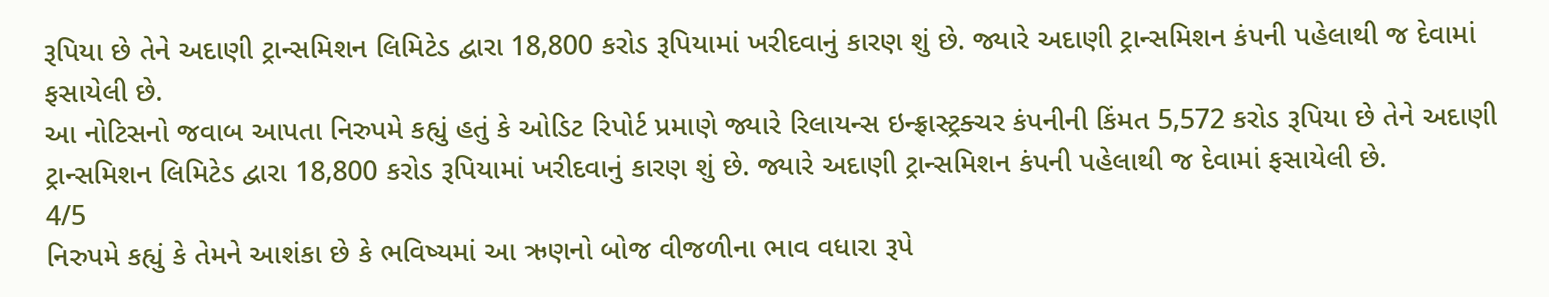રૂપિયા છે તેને અદાણી ટ્રાન્સમિશન લિમિટેડ દ્વારા 18,800 કરોડ રૂપિયામાં ખરીદવાનું કારણ શું છે. જ્યારે અદાણી ટ્રાન્સમિશન કંપની પહેલાથી જ દેવામાં ફસાયેલી છે.
આ નોટિસનો જવાબ આપતા નિરુપમે કહ્યું હતું કે ઓડિટ રિપોર્ટ પ્રમાણે જ્યારે રિલાયન્સ ઇન્ફ્રાસ્ટ્રક્ચર કંપનીની કિંમત 5,572 કરોડ રૂપિયા છે તેને અદાણી ટ્રાન્સમિશન લિમિટેડ દ્વારા 18,800 કરોડ રૂપિયામાં ખરીદવાનું કારણ શું છે. જ્યારે અદાણી ટ્રાન્સમિશન કંપની પહેલાથી જ દેવામાં ફસાયેલી છે.
4/5
નિરુપમે કહ્યું કે તેમને આશંકા છે કે ભવિષ્યમાં આ ઋણનો બોજ વીજળીના ભાવ વધારા રૂપે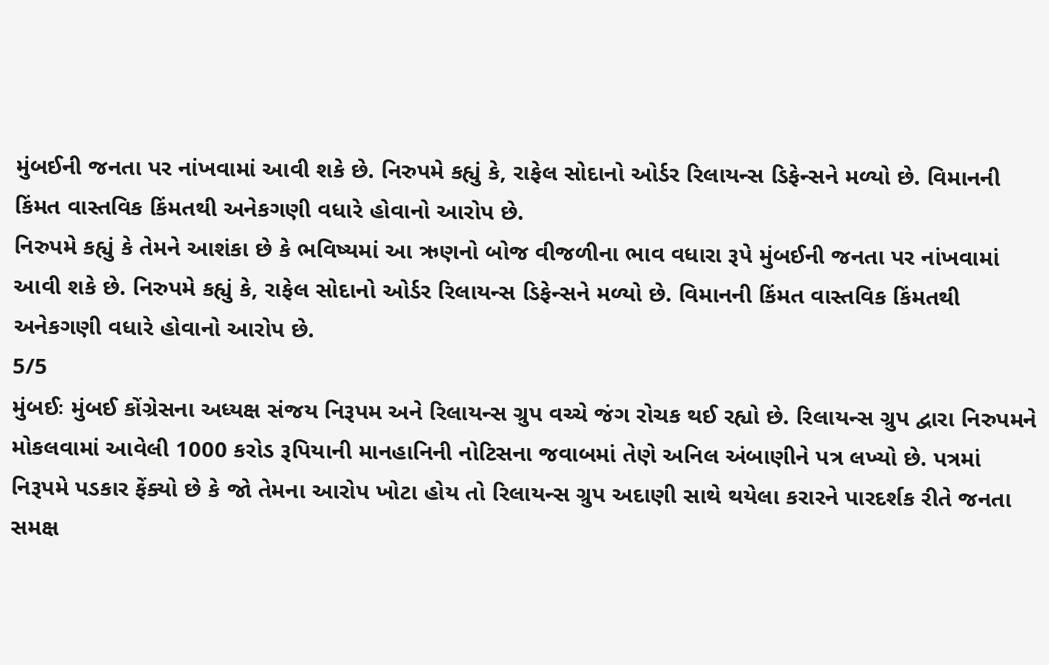મુંબઈની જનતા પર નાંખવામાં આવી શકે છે. નિરુપમે કહ્યું કે, રાફેલ સોદાનો ઓર્ડર રિલાયન્સ ડિફેન્સને મળ્યો છે. વિમાનની કિંમત વાસ્તવિક કિંમતથી અનેકગણી વધારે હોવાનો આરોપ છે.
નિરુપમે કહ્યું કે તેમને આશંકા છે કે ભવિષ્યમાં આ ઋણનો બોજ વીજળીના ભાવ વધારા રૂપે મુંબઈની જનતા પર નાંખવામાં આવી શકે છે. નિરુપમે કહ્યું કે, રાફેલ સોદાનો ઓર્ડર રિલાયન્સ ડિફેન્સને મળ્યો છે. વિમાનની કિંમત વાસ્તવિક કિંમતથી અનેકગણી વધારે હોવાનો આરોપ છે.
5/5
મુંબઈઃ મુંબઈ કોંગ્રેસના અધ્યક્ષ સંજય નિરૂપમ અને રિલાયન્સ ગ્રુપ વચ્ચે જંગ રોચક થઈ રહ્યો છે. રિલાયન્સ ગ્રુપ દ્વારા નિરુપમને મોકલવામાં આવેલી 1000 કરોડ રૂપિયાની માનહાનિની નોટિસના જવાબમાં તેણે અનિલ અંબાણીને પત્ર લખ્યો છે. પત્રમાં નિરૂપમે પડકાર ફેંક્યો છે કે જો તેમના આરોપ ખોટા હોય તો રિલાયન્સ ગ્રુપ અદાણી સાથે થયેલા કરારને પારદર્શક રીતે જનતા સમક્ષ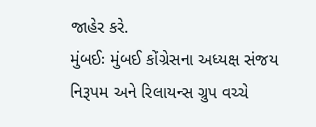જાહેર કરે.
મુંબઈઃ મુંબઈ કોંગ્રેસના અધ્યક્ષ સંજય નિરૂપમ અને રિલાયન્સ ગ્રુપ વચ્ચે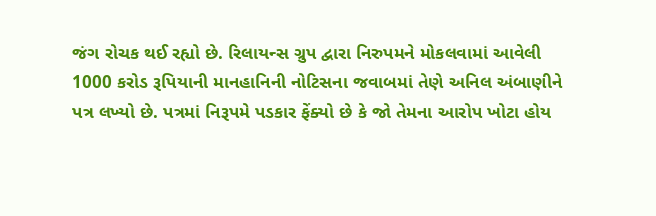જંગ રોચક થઈ રહ્યો છે. રિલાયન્સ ગ્રુપ દ્વારા નિરુપમને મોકલવામાં આવેલી 1000 કરોડ રૂપિયાની માનહાનિની નોટિસના જવાબમાં તેણે અનિલ અંબાણીને પત્ર લખ્યો છે. પત્રમાં નિરૂપમે પડકાર ફેંક્યો છે કે જો તેમના આરોપ ખોટા હોય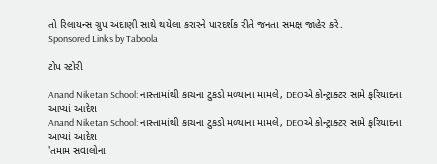તો રિલાયન્સ ગ્રુપ અદાણી સાથે થયેલા કરારને પારદર્શક રીતે જનતા સમક્ષ જાહેર કરે.
Sponsored Links by Taboola

ટોપ સ્ટોરી

Anand Niketan School: નાસ્તામાંથી કાચના ટુકડો મળ્યાના મામલે, DEOએ કોન્ટ્રાક્ટર સામે ફરિયાદના આપ્યાં આદેશ
Anand Niketan School: નાસ્તામાંથી કાચના ટુકડો મળ્યાના મામલે, DEOએ કોન્ટ્રાક્ટર સામે ફરિયાદના આપ્યાં આદેશ
'તમામ સવાલોના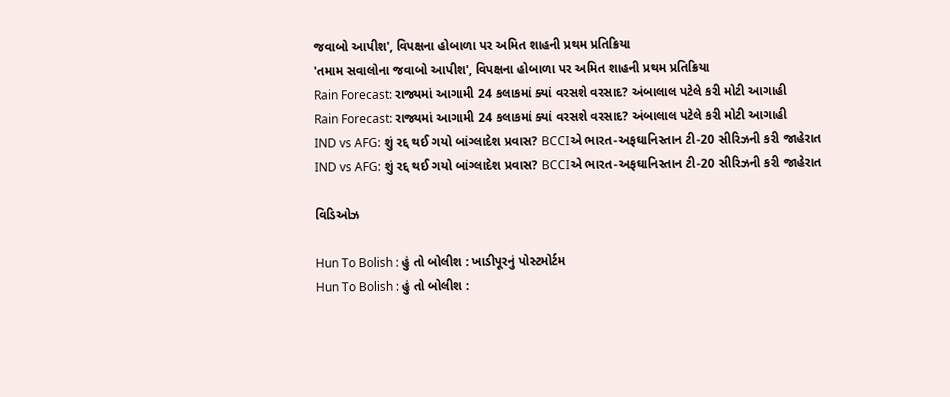જવાબો આપીશ', વિપક્ષના હોબાળા પર અમિત શાહની પ્રથમ પ્રતિક્રિયા
'તમામ સવાલોના જવાબો આપીશ', વિપક્ષના હોબાળા પર અમિત શાહની પ્રથમ પ્રતિક્રિયા
Rain Forecast: રાજ્યમાં આગામી 24 કલાકમાં ક્યાં વરસશે વરસાદ? અંબાલાલ પટેલે કરી મોટી આગાહી
Rain Forecast: રાજ્યમાં આગામી 24 કલાકમાં ક્યાં વરસશે વરસાદ? અંબાલાલ પટેલે કરી મોટી આગાહી
IND vs AFG: શું રદ્દ થઈ ગયો બાંગ્લાદેશ પ્રવાસ? BCCIએ ભારત-અફઘાનિસ્તાન ટી-20 સીરિઝની કરી જાહેરાત
IND vs AFG: શું રદ્દ થઈ ગયો બાંગ્લાદેશ પ્રવાસ? BCCIએ ભારત-અફઘાનિસ્તાન ટી-20 સીરિઝની કરી જાહેરાત

વિડિઓઝ

Hun To Bolish : હું તો બોલીશ : ખાડીપૂરનું પોસ્ટમોર્ટમ
Hun To Bolish : હું તો બોલીશ :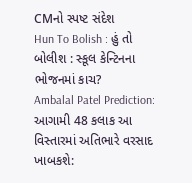CMનો સ્પષ્ટ સંદેશ
Hun To Bolish : હું તો બોલીશ : સ્કૂલ કેન્ટિનના ભોજનમાં કાચ?
Ambalal Patel Prediction: આગામી 48 કલાક આ વિસ્તારમાં અતિભારે વરસાદ ખાબકશે: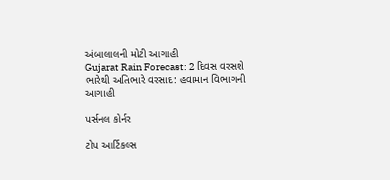અંબાલાલની મોટી આગાહી
Gujarat Rain Forecast: 2 દિવસ વરસશે ભારેથી અતિભારે વરસાદ: હવામાન વિભાગની આગાહી

પર્સનલ કોર્નર

ટોપ આર્ટિકલ્સ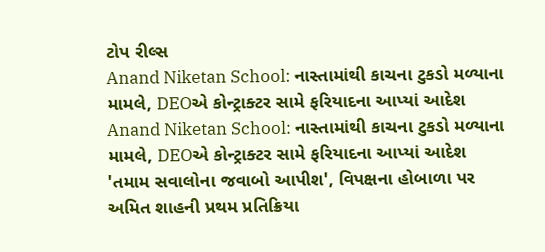ટોપ રીલ્સ
Anand Niketan School: નાસ્તામાંથી કાચના ટુકડો મળ્યાના મામલે, DEOએ કોન્ટ્રાક્ટર સામે ફરિયાદના આપ્યાં આદેશ
Anand Niketan School: નાસ્તામાંથી કાચના ટુકડો મળ્યાના મામલે, DEOએ કોન્ટ્રાક્ટર સામે ફરિયાદના આપ્યાં આદેશ
'તમામ સવાલોના જવાબો આપીશ', વિપક્ષના હોબાળા પર અમિત શાહની પ્રથમ પ્રતિક્રિયા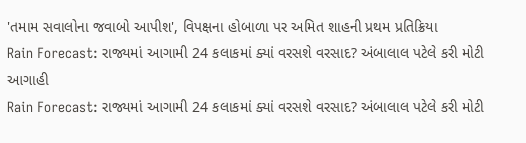'તમામ સવાલોના જવાબો આપીશ', વિપક્ષના હોબાળા પર અમિત શાહની પ્રથમ પ્રતિક્રિયા
Rain Forecast: રાજ્યમાં આગામી 24 કલાકમાં ક્યાં વરસશે વરસાદ? અંબાલાલ પટેલે કરી મોટી આગાહી
Rain Forecast: રાજ્યમાં આગામી 24 કલાકમાં ક્યાં વરસશે વરસાદ? અંબાલાલ પટેલે કરી મોટી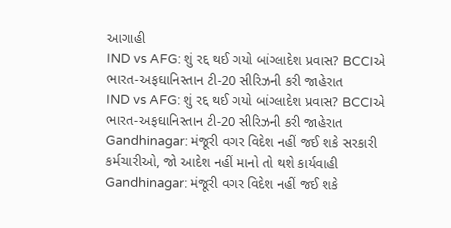આગાહી
IND vs AFG: શું રદ્દ થઈ ગયો બાંગ્લાદેશ પ્રવાસ? BCCIએ ભારત-અફઘાનિસ્તાન ટી-20 સીરિઝની કરી જાહેરાત
IND vs AFG: શું રદ્દ થઈ ગયો બાંગ્લાદેશ પ્રવાસ? BCCIએ ભારત-અફઘાનિસ્તાન ટી-20 સીરિઝની કરી જાહેરાત
Gandhinagar: મંજૂરી વગર વિદેશ નહીં જઈ શકે સરકારી કર્મચારીઓ, જો આદેશ નહીં માનો તો થશે કાર્યવાહી
Gandhinagar: મંજૂરી વગર વિદેશ નહીં જઈ શકે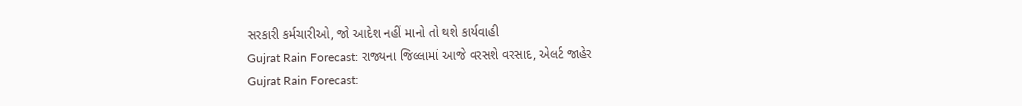સરકારી કર્મચારીઓ, જો આદેશ નહીં માનો તો થશે કાર્યવાહી
Gujrat Rain Forecast: રાજ્યના જિલ્લામાં આજે વરસશે વરસાદ, એલર્ટ જાહેર
Gujrat Rain Forecast: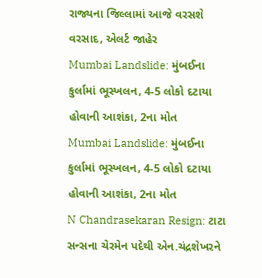રાજ્યના જિલ્લામાં આજે વરસશે વરસાદ, એલર્ટ જાહેર
Mumbai Landslide: મુંબઈના કુર્લામાં ભૂસ્ખલન, 4-5 લોકો દટાયા હોવાની આશંકા, 2ના મોત
Mumbai Landslide: મુંબઈના કુર્લામાં ભૂસ્ખલન, 4-5 લોકો દટાયા હોવાની આશંકા, 2ના મોત
N Chandrasekaran Resign: ટાટા સન્સના ચેરમેન પદેથી એન.ચંદ્રશેખરને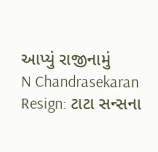આપ્યું રાજીનામું
N Chandrasekaran Resign: ટાટા સન્સના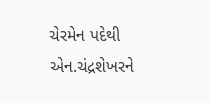ચેરમેન પદેથી એન.ચંદ્રશેખરને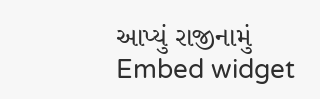આપ્યું રાજીનામું
Embed widget